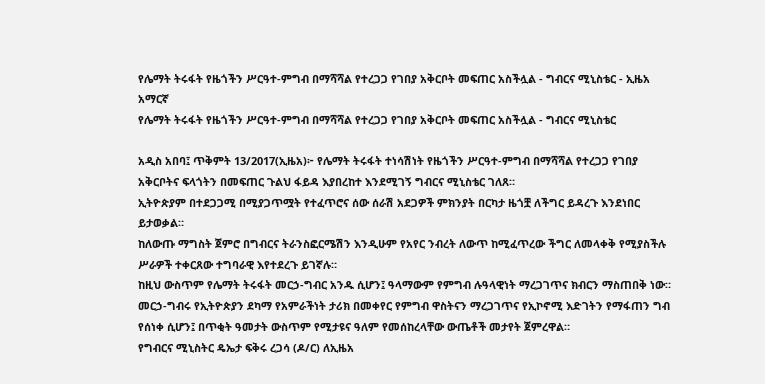የሌማት ትሩፋት የዜጎችን ሥርዓተ-ምግብ በማሻሻል የተረጋጋ የገበያ አቅርቦት መፍጠር አስችሏል - ግብርና ሚኒስቴር - ኢዜአ አማርኛ
የሌማት ትሩፋት የዜጎችን ሥርዓተ-ምግብ በማሻሻል የተረጋጋ የገበያ አቅርቦት መፍጠር አስችሏል - ግብርና ሚኒስቴር

አዲስ አበባ፤ ጥቅምት 13/2017(ኢዜአ)፦ የሌማት ትሩፋት ተነሳሽነት የዜጎችን ሥርዓተ-ምግብ በማሻሻል የተረጋጋ የገበያ አቅርቦትና ፍላጎትን በመፍጠር ጉልህ ፋይዳ እያበረከተ እንደሚገኝ ግብርና ሚኒስቴር ገለጸ።
ኢትዮጵያም በተደጋጋሚ በሚያጋጥሟት የተፈጥሮና ሰው ሰራሽ አደጋዎች ምክንያት በርካታ ዜጎቿ ለችግር ይዳረጉ እንደነበር ይታወቃል።
ከለውጡ ማግስት ጀምሮ በግብርና ትራንስፎርሜሽን እንዲሁም የአየር ንብረት ለውጥ ከሚፈጥረው ችግር ለመላቀቅ የሚያስችሉ ሥራዎች ተቀርጸው ተግባራዊ እየተደረጉ ይገኛሉ።
ከዚህ ውስጥም የሌማት ትሩፋት መርኃ-ግብር አንዱ ሲሆን፤ ዓላማውም የምግብ ሉዓላዊነት ማረጋገጥና ክብርን ማስጠበቅ ነው።
መርኃ-ግብሩ የኢትዮጵያን ደካማ የአምራችነት ታሪክ በመቀየር የምግብ ዋስትናን ማረጋገጥና የኢኮኖሚ እድገትን የማፋጠን ግብ የሰነቀ ሲሆን፤ በጥቂት ዓመታት ውስጥም የሚታዩና ዓለም የመሰከረላቸው ውጤቶች መታየት ጀምረዋል።
የግብርና ሚኒስትር ዴኤታ ፍቅሩ ረጋሳ (ዶ/ር) ለኢዜአ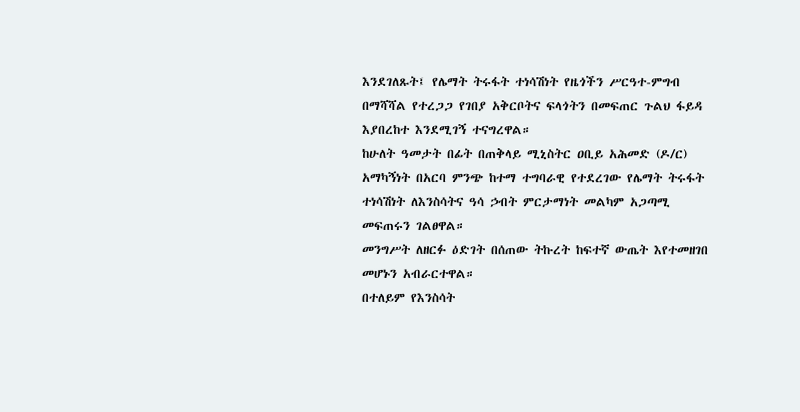እንደገለጹት፤ የሌማት ትሩፋት ተነሳሽነት የዜጎችን ሥርዓተ-ምግብ በማሻሻል የተረጋጋ የገበያ አቅርቦትና ፍላጎትን በመፍጠር ጉልህ ፋይዳ እያበረከተ እንደሚገኝ ተናግረዋል።
ከሁለት ዓመታት በፊት በጠቅላይ ሚኒስትር ዐቢይ አሕመድ (ዶ/ር) አማካኝነት በአርባ ምንጭ ከተማ ተግባራዊ የተደረገው የሌማት ትሩፋት ተነሳሽነት ለእንስሳትና ዓሳ ኃብት ምርታማነት መልካም አጋጣሚ መፍጠሩን ገልፀዋል።
መንግሥት ለዘርፉ ዕድገት በሰጠው ትኩረት ከፍተኛ ውጤት እየተመዘገበ መሆኑን አብራርተዋል።
በተለይም የእንስሳት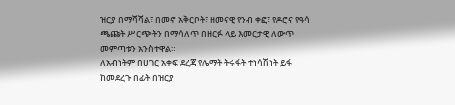ዝርያ በማሻሻል፣ በመኖ አቅርቦት፣ ዘመናዊ የንብ ቀፎ፣ የዶሮና የዓሳ ጫጩት ሥርጭትን በማሳለጥ በዘርፉ ላይ እመርታዊ ለውጥ መምጣቱን አንስተዋል።
ለአብነትም በሀገር አቀፍ ደረጃ የሌማት ትሩፋት ተነሳሽነት ይፋ ከመደረጉ በፊት በዝርያ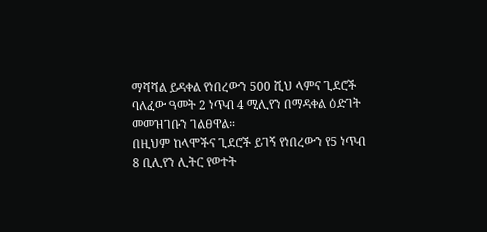ማሻሻል ይዳቀል የነበረውን 500 ሺህ ላምና ጊደሮች ባለፈው ዓመት 2 ነጥብ 4 ሚሊየን በማዳቀል ዕድገት መመዝገቡን ገልፀዋል።
በዚህም ከላሞችና ጊደሮች ይገኝ የነበረውን የ5 ነጥብ 8 ቢሊየን ሊትር የወተት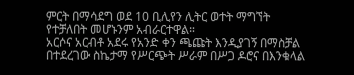ምርት በማሳደግ ወደ 10 ቢሊየን ሊትር ወተት ማግኘት የተቻለበት መሆኑንም አብራርተዋል።
አርሶና አርብቶ አደሩ የአንድ ቀን ጫጩት እንዲያገኝ በማስቻል በተደረገው ስኬታማ የሥርጭት ሥራም በሥጋ ዶሮና በእንቁላል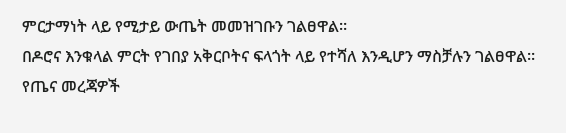ምርታማነት ላይ የሚታይ ውጤት መመዝገቡን ገልፀዋል።
በዶሮና እንቁላል ምርት የገበያ አቅርቦትና ፍላጎት ላይ የተሻለ እንዲሆን ማስቻሉን ገልፀዋል።
የጤና መረጃዎች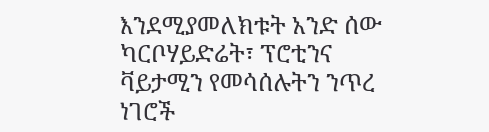እንደሚያመለክቱት አንድ ሰው ካርቦሃይድሬት፣ ፕሮቲንና ቫይታሚን የመሳሰሉትን ንጥረ ነገሮች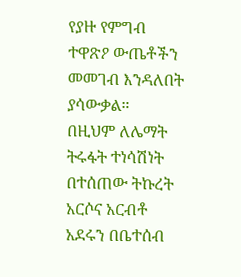የያዙ የምግብ ተዋጽዖ ውጤቶችን መመገብ እንዳለበት ያሳውቃል።
በዚህም ለሌማት ትሩፋት ተነሳሽነት በተሰጠው ትኩረት አርሶና አርብቶ አደሩን በቤተሰብ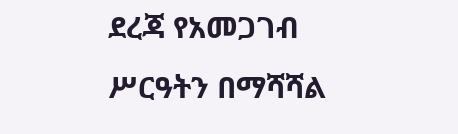ደረጃ የአመጋገብ ሥርዓትን በማሻሻል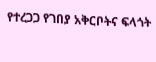የተረጋጋ የገበያ አቅርቦትና ፍላጎት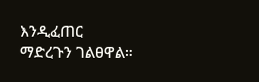እንዲፈጠር ማድረጉን ገልፀዋል።